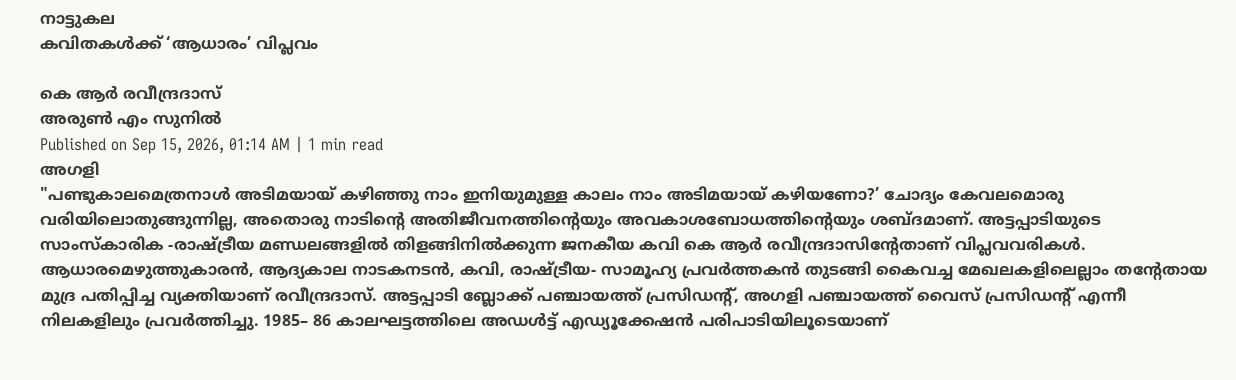നാട്ടുകല
കവിതകൾക്ക് ‘ആധാരം’ വിപ്ലവം

കെ ആർ രവീന്ദ്രദാസ്
അരുൺ എം സുനിൽ
Published on Sep 15, 2026, 01:14 AM | 1 min read
അഗളി
"പണ്ടുകാലമെത്രനാൾ അടിമയായ് കഴിഞ്ഞു നാം ഇനിയുമുള്ള കാലം നാം അടിമയായ് കഴിയണോ?’ ചോദ്യം കേവലമൊരു വരിയിലൊതുങ്ങുന്നില്ല, അതൊരു നാടിന്റെ അതിജീവനത്തിന്റെയും അവകാശബോധത്തിന്റെയും ശബ്ദമാണ്. അട്ടപ്പാടിയുടെ സാംസ്കാരിക -രാഷ്ട്രീയ മണ്ഡലങ്ങളിൽ തിളങ്ങിനിൽക്കുന്ന ജനകീയ കവി കെ ആർ രവീന്ദ്രദാസിന്റേതാണ് വിപ്ലവവരികൾ. ആധാരമെഴുത്തുകാരൻ, ആദ്യകാല നാടകനടൻ, കവി, രാഷ്ട്രീയ- സാമൂഹ്യ പ്രവർത്തകൻ തുടങ്ങി കൈവച്ച മേഖലകളിലെല്ലാം തന്റേതായ മുദ്ര പതിപ്പിച്ച വ്യക്തിയാണ് രവീന്ദ്രദാസ്. അട്ടപ്പാടി ബ്ലോക്ക് പഞ്ചായത്ത് പ്രസിഡന്റ്, അഗളി പഞ്ചായത്ത് വൈസ് പ്രസിഡന്റ് എന്നീ നിലകളിലും പ്രവർത്തിച്ചു. 1985– 86 കാലഘട്ടത്തിലെ അഡൾട്ട് എഡ്യൂക്കേഷൻ പരിപാടിയിലൂടെയാണ്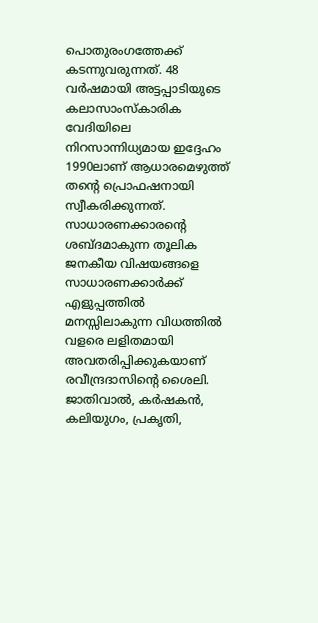പൊതുരംഗത്തേക്ക് കടന്നുവരുന്നത്. 48 വർഷമായി അട്ടപ്പാടിയുടെ കലാസാംസ്കാരിക വേദിയിലെ നിറസാന്നിധ്യമായ ഇദ്ദേഹം 1990ലാണ് ആധാരമെഴുത്ത് തന്റെ പ്രൊഫഷനായി സ്വീകരിക്കുന്നത്. സാധാരണക്കാരന്റെ ശബ്ദമാകുന്ന തൂലിക ജനകീയ വിഷയങ്ങളെ സാധാരണക്കാർക്ക് എളുപ്പത്തിൽ മനസ്സിലാകുന്ന വിധത്തിൽ വളരെ ലളിതമായി അവതരിപ്പിക്കുകയാണ് രവീന്ദ്രദാസിന്റെ ശൈലി. ജാതിവാൽ, കർഷകൻ, കലിയുഗം, പ്രകൃതി,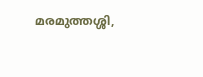മരമുത്തശ്ശി,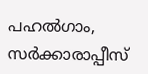പഹൽഗാം, സർക്കാരാപ്പീസ്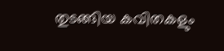തുടങ്ങിയ കവിതകളും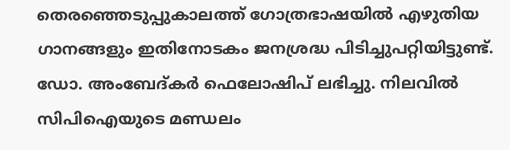തെരഞ്ഞെടുപ്പുകാലത്ത് ഗോത്രഭാഷയിൽ എഴുതിയ ഗാനങ്ങളും ഇതിനോടകം ജനശ്രദ്ധ പിടിച്ചുപറ്റിയിട്ടുണ്ട്. ഡോ. അംബേദ്കർ ഫെലോഷിപ് ലഭിച്ചു. നിലവിൽ സിപിഐയുടെ മണ്ഡലം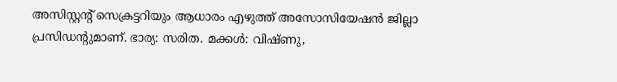അസിസ്റ്റന്റ് സെക്രട്ടറിയും ആധാരം എഴുത്ത് അസോസിയേഷൻ ജില്ലാ പ്രസിഡന്റുമാണ്. ഭാര്യ: സരിത. മക്കൾ: വിഷ്ണു,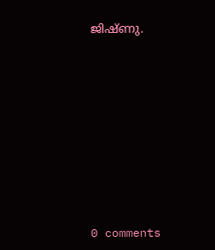ജിഷ്ണു.










0 comments